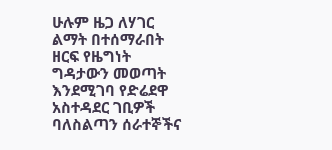ሁሉም ዜጋ ለሃገር ልማት በተሰማራበት ዘርፍ የዜግነት ግዳታውን መወጣት እንደሚገባ የድሬደዋ አስተዳደር ገቢዎች ባለስልጣን ሰራተኞችና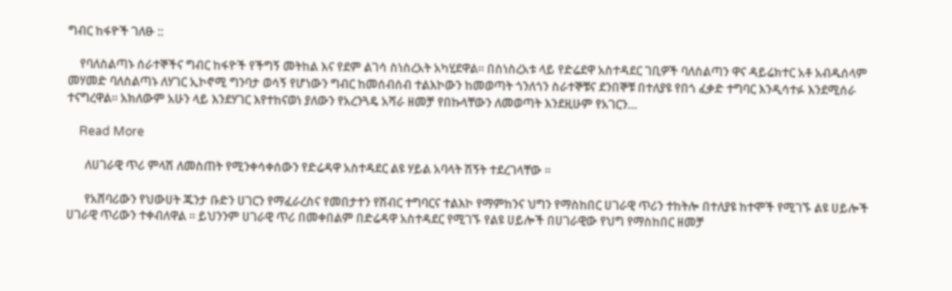ግብር ከፋዮች ገለፁ ::

    የባለስልጣኑ ሰራተኞችና ግብር ከፋዮች የችግኝ መትከል እና የደም ልገሳ ስነስረአት አካሂደዋል። በስነስረአቱ ላይ የድሬደዋ አስተዳደር ገቢዎች ባለስልጣን ዋና ዳይሬክተር አቶ አብዱሰላም መሃመድ ባለስልጣኑ ለሃገር ኢኮኖሚ ግንባታ ወሳኝ የሆነውን ግብር ከመሰብሰብ ተልእኮውን ከመወጣት ጎንለጎን ስራተኞቹና ደንበኞቹ በተለያዩ የበጎ ፈቃድ ተግባር እንዲሳተፉ እንደሚሰራ ተናግረዋል። አክለውም አሁን ላይ እንደሃገር እየተከናወነ ያለውን የአረንጓዴ አሻራ ዘመቻ የበኩላቸውን ለመወጣት እንደዚሁም የአገርን…

    Read More

      ለሀገራዊ ጥሪ ምላሽ ለመስጠት የሚንቀሳቀሰውን የድሬዳዋ አስተዳደር ልዩ ሃይል አባላት ሽኝት ተደረገላቸው ።

      የአሸባሪውን የህውሀት ጁንታ ቡድን ሀገርን የማፈራረስና የመበታተን የሽብር ተግባርና ተልእኮ የማምከንና ህግን የማስከበር ሀገራዊ ጥሪን ተከትሎ በተለያዩ ከተሞች የሚገኙ ልዩ ሀይሎች ሀገራዊ ጥሪውን ተቀብለዋል ። ይህንንም ሀገራዊ ጥሪ በመቀበልም በድሬዳዋ አስተዳደር የሚገኙ የልዩ ሀይሎች በሀገራዊው የህግ የማስከበር ዘመቻ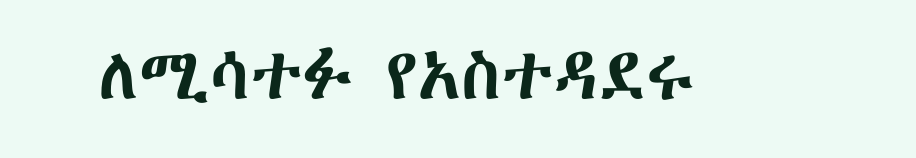ለሚሳተፉ የአስተዳደሩ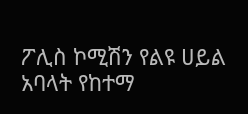ፖሊስ ኮሚሽን የልዩ ሀይል አባላት የከተማ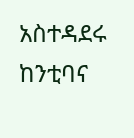አስተዳደሩ ከንቲባና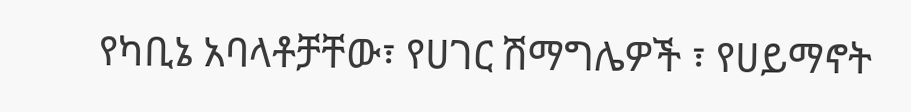የካቢኔ አባላቶቻቸው፣ የሀገር ሽማግሌዎች ፣ የሀይማኖት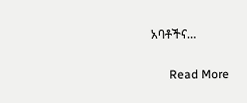አባቶችና…

      Read More